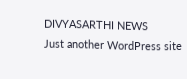DIVYASARTHI NEWS
Just another WordPress site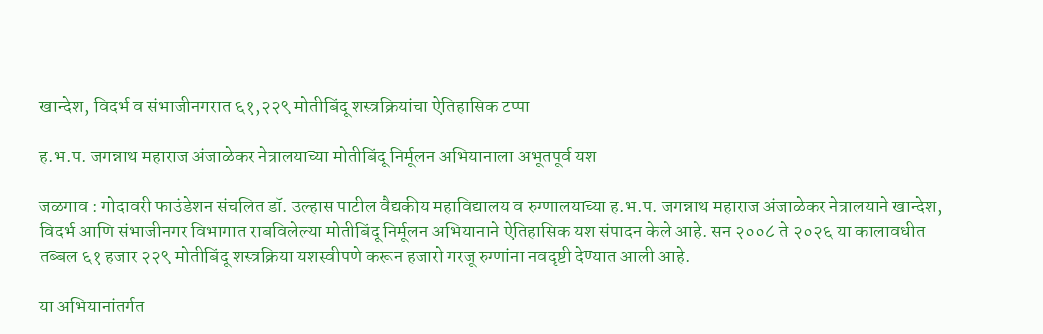खान्देश, विदर्भ व संभाजीनगरात ६१,२२९ मोतीबिंदू शस्त्रक्रियांचा ऐतिहासिक टप्पा

ह.भ.प. जगन्नाथ महाराज अंजाळेकर नेत्रालयाच्या मोतीबिंदू निर्मूलन अभियानाला अभूतपूर्व यश

जळगाव : गोदावरी फाउंडेशन संचलित डॉ. उल्हास पाटील वैद्यकीय महाविद्यालय व रुग्णालयाच्या ह.भ.प. जगन्नाथ महाराज अंजाळेकर नेत्रालयाने खान्देश, विदर्भ आणि संभाजीनगर विभागात राबविलेल्या मोतीबिंदू निर्मूलन अभियानाने ऐतिहासिक यश संपादन केले आहे. सन २००८ ते २०२६ या कालावधीत तब्बल ६१ हजार २२९ मोतीबिंदू शस्त्रक्रिया यशस्वीपणे करून हजारो गरजू रुग्णांना नवदृष्टी देण्यात आली आहे.

या अभियानांतर्गत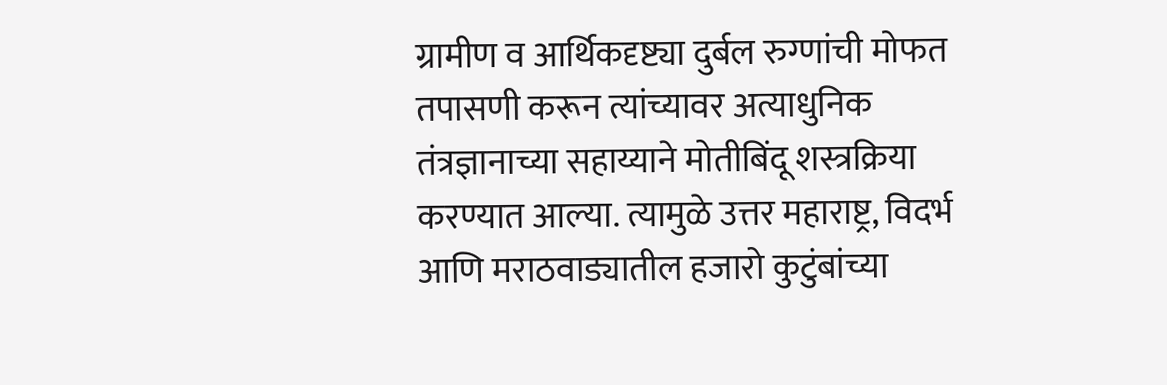ग्रामीण व आर्थिकदृष्ट्या दुर्बल रुग्णांची मोफत तपासणी करून त्यांच्यावर अत्याधुनिक तंत्रज्ञानाच्या सहाय्याने मोतीबिंदू शस्त्रक्रिया करण्यात आल्या. त्यामुळे उत्तर महाराष्ट्र, विदर्भ आणि मराठवाड्यातील हजारो कुटुंबांच्या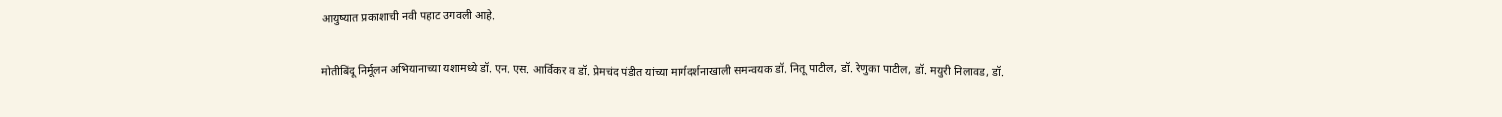आयुष्यात प्रकाशाची नवी पहाट उगवली आहे.

मोतीबिंदू निर्मूलन अभियानाच्या यशामध्ये डॉ. एन. एस. आर्विकर व डॉ. प्रेमचंद पंडीत यांच्या मार्गदर्शनाखाली समन्वयक डॉ. नितू पाटील, डॉ. रेणुका पाटील, डॉ. मयुरी निलावड, डॉ.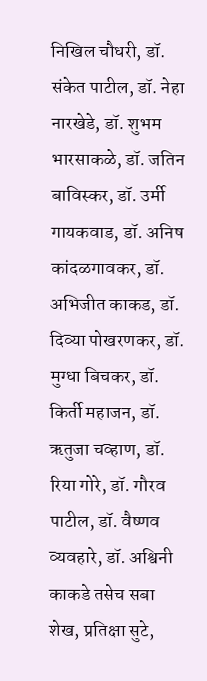निखिल चौधरी, डॉ. संकेत पाटील, डॉ. नेहा नारखेडे, डॉ. शुभम भारसाकळे, डॉ. जतिन बाविस्कर, डॉ. उर्मी गायकवाड, डॉ. अनिष कांदळगावकर, डॉ. अभिजीत काकड, डॉ. दिव्या पोखरणकर, डॉ. मुग्धा बिचकर, डॉ. किर्ती महाजन, डॉ. ऋतुजा चव्हाण, डॉ. रिया गोरे, डॉ. गौरव पाटील, डॉ. वैष्णव व्यवहारे, डॉ. अश्विनी काकडे तसेच सबा शेख, प्रतिक्षा सुटे,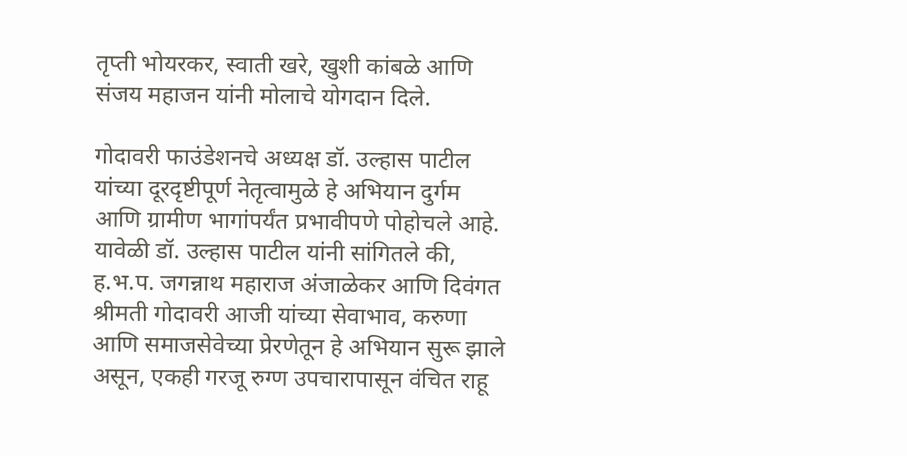तृप्ती भोयरकर, स्वाती खरे, खुशी कांबळे आणि संजय महाजन यांनी मोलाचे योगदान दिले.

गोदावरी फाउंडेशनचे अध्यक्ष डॉ. उल्हास पाटील यांच्या दूरदृष्टीपूर्ण नेतृत्वामुळे हे अभियान दुर्गम आणि ग्रामीण भागांपर्यंत प्रभावीपणे पोहोचले आहे. यावेळी डॉ. उल्हास पाटील यांनी सांगितले की, ह.भ.प. जगन्नाथ महाराज अंजाळेकर आणि दिवंगत श्रीमती गोदावरी आजी यांच्या सेवाभाव, करुणा आणि समाजसेवेच्या प्रेरणेतून हे अभियान सुरू झाले असून, एकही गरजू रुग्ण उपचारापासून वंचित राहू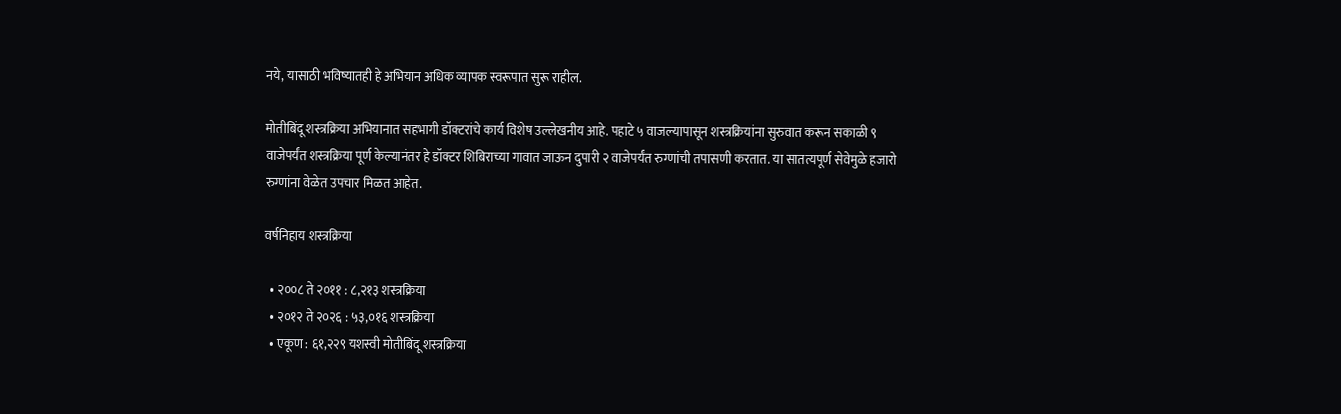नये, यासाठी भविष्यातही हे अभियान अधिक व्यापक स्वरूपात सुरू राहील.

मोतीबिंदू शस्त्रक्रिया अभियानात सहभागी डॉक्टरांचे कार्य विशेष उल्लेखनीय आहे. पहाटे ५ वाजल्यापासून शस्त्रक्रियांना सुरुवात करून सकाळी ९ वाजेपर्यंत शस्त्रक्रिया पूर्ण केल्यानंतर हे डॉक्टर शिबिराच्या गावात जाऊन दुपारी २ वाजेपर्यंत रुग्णांची तपासणी करतात. या सातत्यपूर्ण सेवेमुळे हजारो रुग्णांना वेळेत उपचार मिळत आहेत.

वर्षनिहाय शस्त्रक्रिया

  • २००८ ते २०११ : ८,२१३ शस्त्रक्रिया
  • २०१२ ते २०२६ : ५३,०१६ शस्त्रक्रिया
  • एकूण : ६१,२२९ यशस्वी मोतीबिंदू शस्त्रक्रिया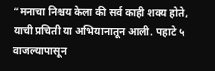“मनाचा निश्चय केला की सर्व काही शक्य होते, याची प्रचिती या अभियानातून आली. पहाटे ५ वाजल्यापासून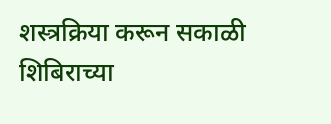शस्त्रक्रिया करून सकाळी शिबिराच्या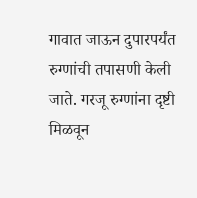गावात जाऊन दुपारपर्यंत रुग्णांची तपासणी केली जाते. गरजू रुग्णांना दृष्टी मिळवून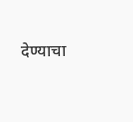देण्याचा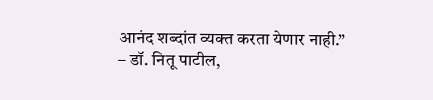आनंद शब्दांत व्यक्त करता येणार नाही.”
– डॉ. नितू पाटील,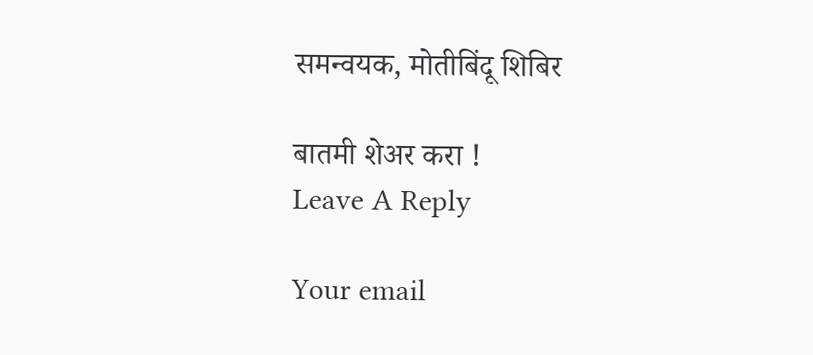समन्वयक, मोतीबिंदू शिबिर

बातमी शेअर करा !
Leave A Reply

Your email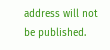address will not be published.